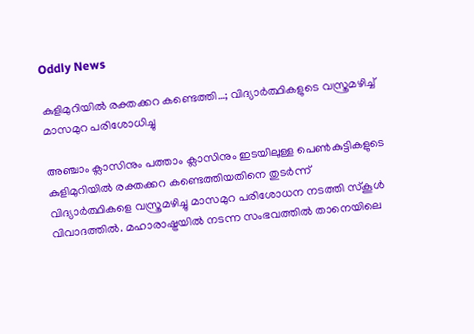Oddly News

കുളിമുറിയില്‍ രക്തക്കറ കണ്ടെത്തി…; വിദ്യാര്‍ത്ഥികളുടെ വസ്ത്രമഴിച്ച് മാസമുറ പരിശോധിച്ചു

അഞ്ചാം ക്ലാസിനും പത്താം ക്ലാസിനും ഇടയിലുള്ള പെണ്‍കുട്ടികളുടെ കുളിമുറിയില്‍ രക്തക്കറ കണ്ടെത്തിയതിനെ തുടര്‍ന്ന് വിദ്യാര്‍ത്ഥികളെ വസ്ത്രമഴിച്ചു മാസമുറ പരിശോധന നടത്തി സ്‌കൂള്‍ വിവാദത്തില്‍. മഹാരാഷ്ട്രയില്‍ നടന്ന സംഭവത്തില്‍ താനെയിലെ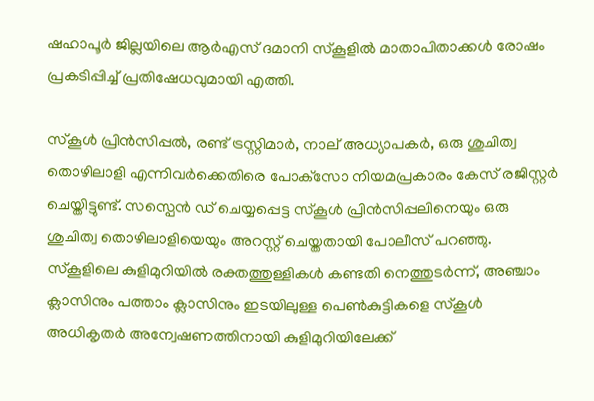ഷഹാപൂര്‍ ജില്ലയിലെ ആര്‍എസ് ദമാനി സ്‌കൂളില്‍ മാതാപിതാക്കള്‍ രോഷം പ്രകടിപ്പിച്ച് പ്രതിഷേധവുമായി എത്തി.

സ്‌കൂള്‍ പ്രിന്‍സിപ്പല്‍, രണ്ട് ട്രസ്റ്റിമാര്‍, നാല് അധ്യാപകര്‍, ഒരു ശുചിത്വ തൊഴിലാളി എന്നിവര്‍ക്കെതിരെ പോക്‌സോ നിയമപ്രകാരം കേസ് രജിസ്റ്റര്‍ ചെയ്തിട്ടുണ്ട്. സസ്പെന്‍ ഡ് ചെയ്യപ്പെട്ട സ്‌കൂള്‍ പ്രിന്‍സിപ്പലിനെയും ഒരു ശുചിത്വ തൊഴിലാളിയെയും അറസ്റ്റ് ചെയ്തതായി പോലീസ് പറഞ്ഞു. സ്‌കൂളിലെ കുളിമുറിയില്‍ രക്തത്തുള്ളികള്‍ കണ്ടതി നെത്തുടര്‍ന്ന്, അഞ്ചാം ക്ലാസിനും പത്താം ക്ലാസിനും ഇടയിലുള്ള പെണ്‍കുട്ടികളെ സ്‌കൂള്‍ അധികൃതര്‍ അന്വേഷണത്തിനായി കുളിമുറിയിലേക്ക്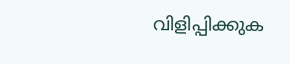വിളിപ്പിക്കുക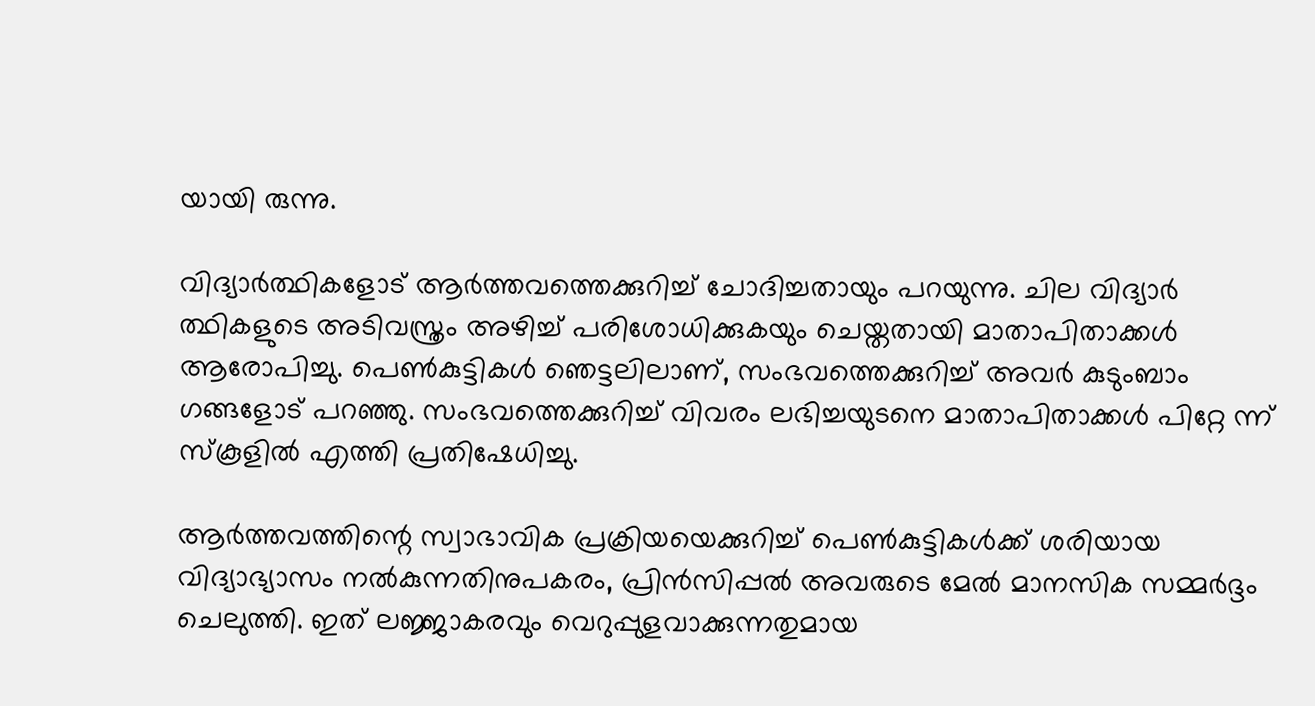യായി രുന്നു.

വിദ്യാര്‍ത്ഥികളോട് ആര്‍ത്തവത്തെക്കുറിച്ച് ചോദിച്ചതായും പറയുന്നു. ചില വിദ്യാര്‍ ത്ഥികളുടെ അടിവസ്ത്രം അഴിച്ച് പരിശോധിക്കുകയും ചെയ്തതായി മാതാപിതാക്കള്‍ ആരോപിച്ചു. പെണ്‍കുട്ടികള്‍ ഞെട്ടലിലാണ്, സംഭവത്തെക്കുറിച്ച് അവര്‍ കുടുംബാം ഗങ്ങളോട് പറഞ്ഞു. സംഭവത്തെക്കുറിച്ച് വിവരം ലഭിച്ചയുടനെ മാതാപിതാക്കള്‍ പിറ്റേ ന്ന് സ്‌കൂളില്‍ എത്തി പ്രതിഷേധിച്ചു.

ആര്‍ത്തവത്തിന്റെ സ്വാഭാവിക പ്രക്രിയയെക്കുറിച്ച് പെണ്‍കുട്ടികള്‍ക്ക് ശരിയായ വിദ്യാഭ്യാസം നല്‍കുന്നതിനുപകരം, പ്രിന്‍സിപ്പല്‍ അവരുടെ മേല്‍ മാനസിക സമ്മര്‍ദ്ദം ചെലുത്തി. ഇത് ലജ്ജാകരവും വെറുപ്പുളവാക്കുന്നതുമായ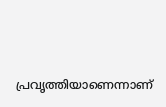പ്രവൃത്തിയാണെന്നാണ്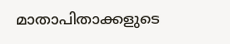മാതാപിതാക്കളുടെ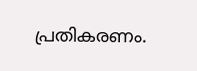പ്രതികരണം.